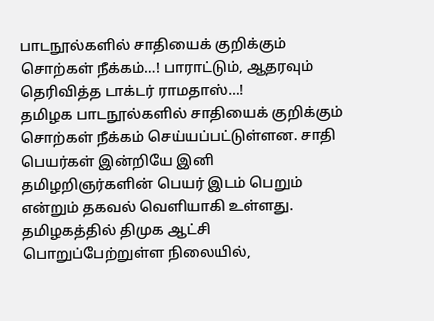பாடநூல்களில் சாதியைக் குறிக்கும் சொற்கள் நீக்கம்…! பாராட்டும், ஆதரவும் தெரிவித்த டாக்டர் ராமதாஸ்…!
தமிழக பாடநூல்களில் சாதியைக் குறிக்கும் சொற்கள் நீக்கம் செய்யப்பட்டுள்ளன. சாதி பெயர்கள் இன்றியே இனி தமிழறிஞர்களின் பெயர் இடம் பெறும் என்றும் தகவல் வெளியாகி உள்ளது.
தமிழகத்தில் திமுக ஆட்சி பொறுப்பேற்றுள்ள நிலையில்,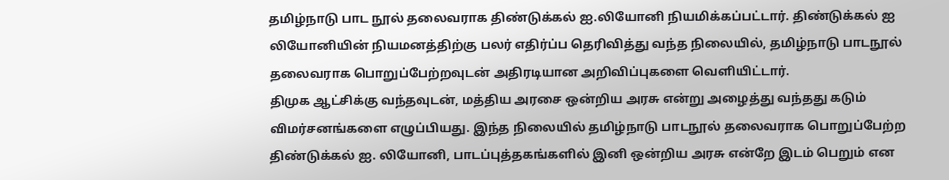தமிழ்நாடு பாட நூல் தலைவராக திண்டுக்கல் ஐ.லியோனி நியமிக்கப்பட்டார். திண்டுக்கல் ஐ லியோனியின் நியமனத்திற்கு பலர் எதிர்ப்ப தெரிவித்து வந்த நிலையில், தமிழ்நாடு பாடநூல் தலைவராக பொறுப்பேற்றவுடன் அதிரடியான அறிவிப்புகளை வெளியிட்டார்.
திமுக ஆட்சிக்கு வந்தவுடன், மத்திய அரசை ஒன்றிய அரசு என்று அழைத்து வந்தது கடும் விமர்சனங்களை எழுப்பியது. இந்த நிலையில் தமிழ்நாடு பாடநூல் தலைவராக பொறுப்பேற்ற திண்டுக்கல் ஐ. லியோனி, பாடப்புத்தகங்களில் இனி ஒன்றிய அரசு என்றே இடம் பெறும் என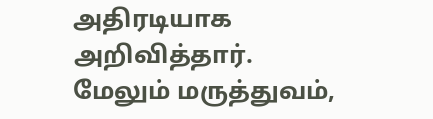அதிரடியாக அறிவித்தார். மேலும் மருத்துவம்,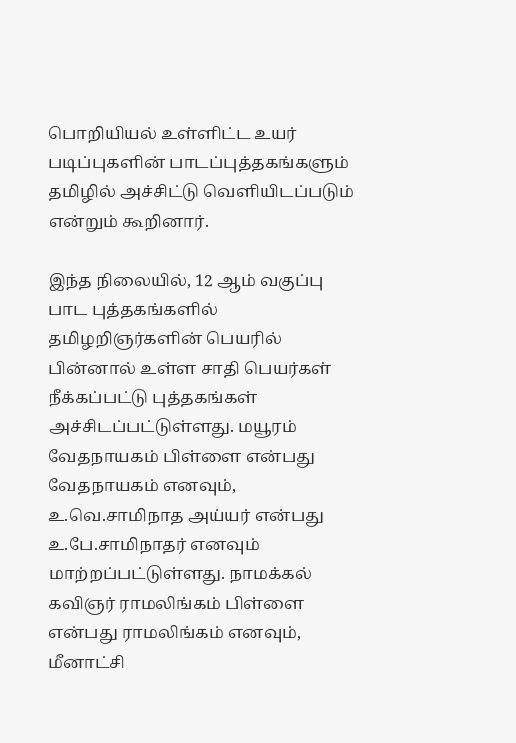பொறியியல் உள்ளிட்ட உயர் படிப்புகளின் பாடப்புத்தகங்களும் தமிழில் அச்சிட்டு வெளியிடப்படும் என்றும் கூறினார்.

இந்த நிலையில், 12 ஆம் வகுப்பு பாட புத்தகங்களில் தமிழறிஞர்களின் பெயரில் பின்னால் உள்ள சாதி பெயர்கள் நீக்கப்பட்டு புத்தகங்கள் அச்சிடப்பட்டுள்ளது. மயூரம் வேதநாயகம் பிள்ளை என்பது வேதநாயகம் எனவும், உ.வெ.சாமிநாத அய்யர் என்பது உ.பே.சாமிநாதர் எனவும் மாற்றப்பட்டுள்ளது. நாமக்கல் கவிஞர் ராமலிங்கம் பிள்ளை என்பது ராமலிங்கம் எனவும், மீனாட்சி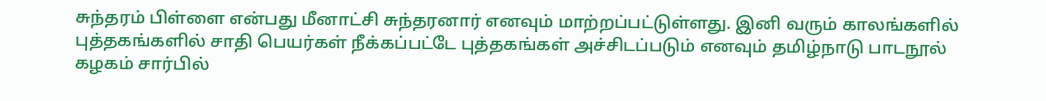சுந்தரம் பிள்ளை என்பது மீனாட்சி சுந்தரனார் எனவும் மாற்றப்பட்டுள்ளது. இனி வரும் காலங்களில் புத்தகங்களில் சாதி பெயர்கள் நீக்கப்பட்டே புத்தகங்கள் அச்சிடப்படும் எனவும் தமிழ்நாடு பாடநூல் கழகம் சார்பில்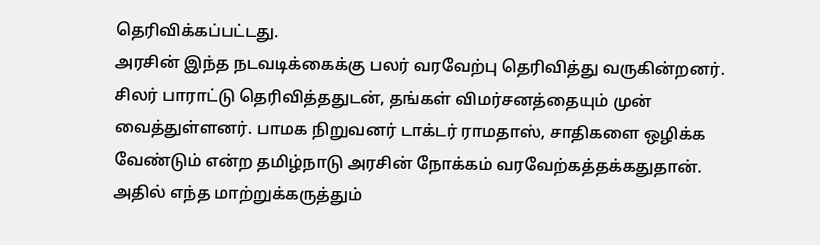தெரிவிக்கப்பட்டது.
அரசின் இந்த நடவடிக்கைக்கு பலர் வரவேற்பு தெரிவித்து வருகின்றனர். சிலர் பாராட்டு தெரிவித்ததுடன், தங்கள் விமர்சனத்தையும் முன் வைத்துள்ளனர். பாமக நிறுவனர் டாக்டர் ராமதாஸ், சாதிகளை ஒழிக்க வேண்டும் என்ற தமிழ்நாடு அரசின் நோக்கம் வரவேற்கத்தக்கதுதான். அதில் எந்த மாற்றுக்கருத்தும்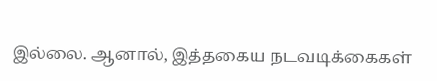இல்லை. ஆனால், இத்தகைய நடவடிக்கைகள்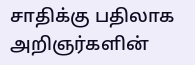சாதிக்கு பதிலாக அறிஞர்களின்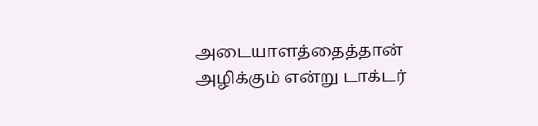அடையாளத்தைத்தான் அழிக்கும் என்று டாக்டர்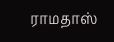ராமதாஸ்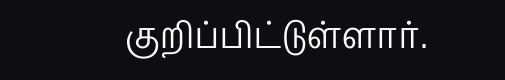குறிப்பிட்டுள்ளார்.